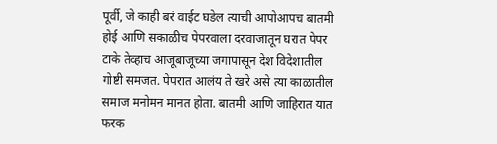पूर्वी, जे काही बरं वाईट घडेल त्याची आपोआपच बातमी होई आणि सकाळीच पेपरवाला दरवाजातून घरात पेपर टाके तेव्हाच आजूबाजूच्या जगापासून देश विदेशातील गोष्टी समजत. पेपरात आलंय ते खरे असे त्या काळातील समाज मनोमन मानत होता. बातमी आणि जाहिरात यात फरक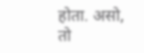होता. असो, तो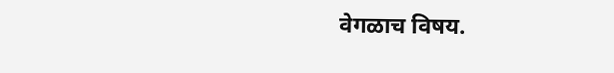वेगळाच विषय.